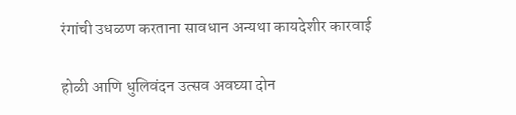रंगांची उधळण करताना सावधान अन्यथा कायदेशीर कारवाई

होळी आणि धुलिवंदन उत्सव अवघ्या दोन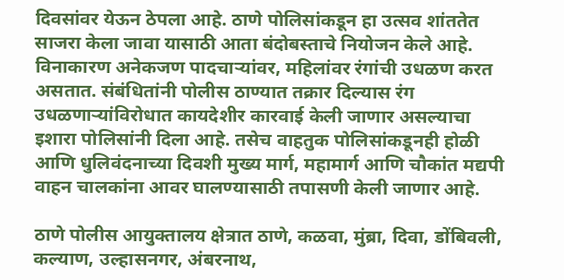दिवसांवर येऊन ठेपला आहे. ठाणे पोलिसांकडून हा उत्सव शांततेत साजरा केला जावा यासाठी आता बंदोबस्ताचे नियोजन केले आहे. विनाकारण अनेकजण पादचाऱ्यांवर, महिलांवर रंगांची उधळण करत असतात. संबंधितांनी पोलीस ठाण्यात तक्रार दिल्यास रंग उधळणाऱ्यांविरोधात कायदेशीर कारवाई केली जाणार असल्याचा इशारा पोलिसांनी दिला आहे. तसेच वाहतुक पोलिसांकडूनही होळी आणि धुलिवंदनाच्या दिवशी मुख्य मार्ग, महामार्ग आणि चौकांत मद्यपी वाहन चालकांना आवर घालण्यासाठी तपासणी केली जाणार आहे.

ठाणे पोलीस आयुक्तालय क्षेत्रात ठाणे, कळवा, मुंब्रा, दिवा, डोंबिवली, कल्याण, उल्हासनगर, अंबरनाथ,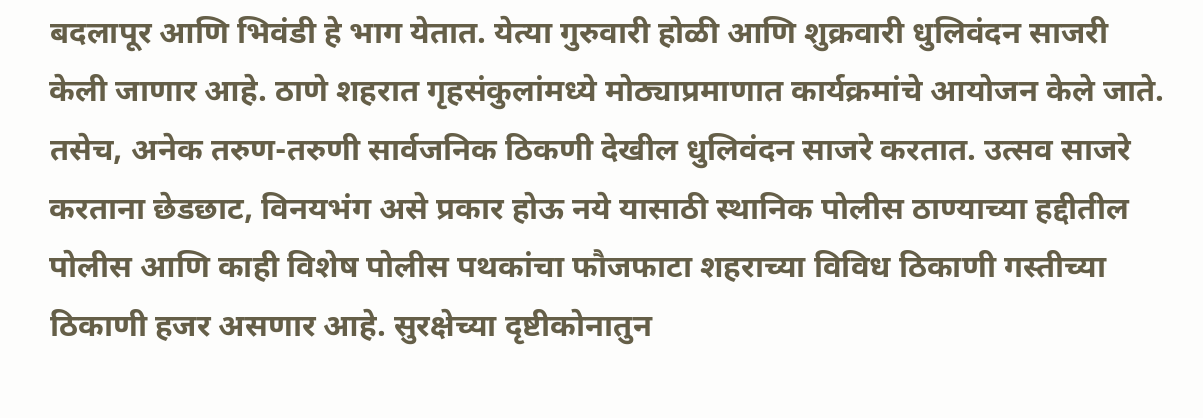बदलापूर आणि भिवंडी हे भाग येतात. येत्या गुरुवारी होळी आणि शुक्रवारी धुलिवंदन साजरी केली जाणार आहे. ठाणे शहरात गृहसंकुलांमध्ये मोठ्याप्रमाणात कार्यक्रमांचे आयोजन केले जाते. तसेच, अनेक तरुण-तरुणी सार्वजनिक ठिकणी देखील धुलिवंदन साजरे करतात. उत्सव साजरे करताना छेडछाट, विनयभंग असे प्रकार होऊ नये यासाठी स्थानिक पोलीस ठाण्याच्या हद्दीतील पोलीस आणि काही विशेष पोलीस पथकांचा फौजफाटा शहराच्या विविध ठिकाणी गस्तीच्या ठिकाणी हजर असणार आहे. सुरक्षेच्या दृष्टीकोनातुन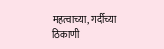महत्वाच्या, गर्दीच्या ठिकाणी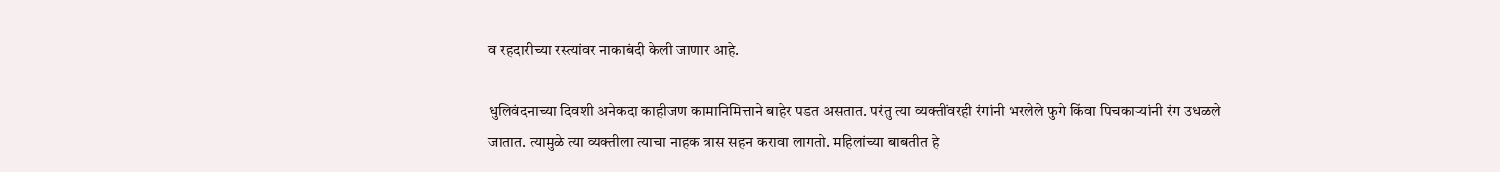व रहदारीच्या रस्त्यांवर नाकाबंदी केली जाणार आहे.

धुलिवंदनाच्या दिवशी अनेकदा काहीजण कामानिमित्ताने बाहेर पडत असतात. परंतु त्या व्यक्तींवरही रंगांनी भरलेले फुगे किंवा पिचकाऱ्यांनी रंग उधळले जातात. त्यामुळे त्या व्यक्तीला त्याचा नाहक त्रास सहन करावा लागतो. महिलांच्या बाबतीत हे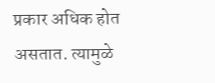प्रकार अधिक होत असतात. त्यामुळे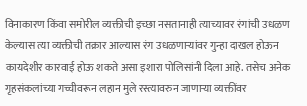विनाकारण किंवा समोरील व्यक्तीची इच्छा नसतानाही त्याच्यावर रंगांची उधळण केल्यास त्या व्यक्तीची तक्रार आल्यास रंग उधळणाऱ्यांवर गुन्हा दाखल होऊन कायदेशीर कारवाई होऊ शकते असा इशारा पोलिसांनी दिला आहे. तसेच अनेक गृहसंकलांच्या गच्चीवरून लहान मुले रस्त्यावरुन जाणाऱ्या व्यक्तींवर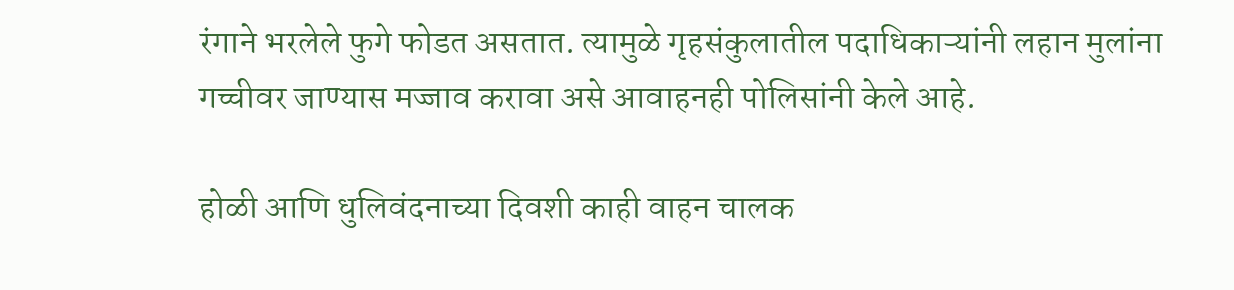रंगाने भरलेले फुगे फोडत असतात. त्यामुळे गृहसंकुलातील पदाधिकाऱ्यांनी लहान मुलांना गच्चीवर जाण्यास मज्जाव करावा असे आवाहनही पोलिसांनी केले आहे.

होळी आणि धुलिवंदनाच्या दिवशी काही वाहन चालक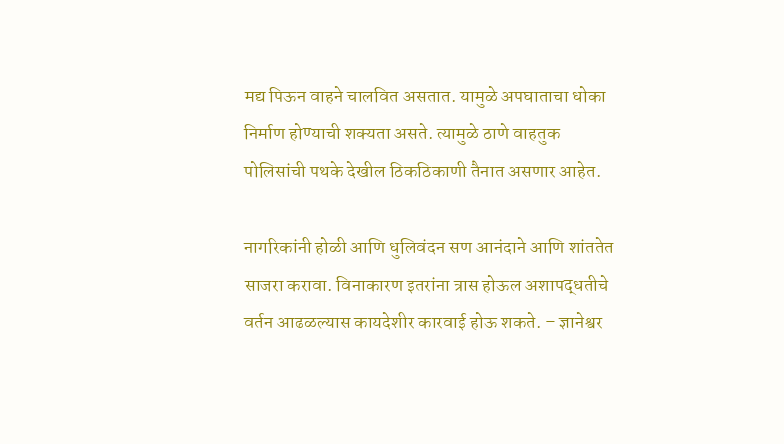मद्य पिऊन वाहने चालवित असतात. यामुळे अपघाताचा धोका निर्माण होण्याची शक्यता असते. त्यामुळे ठाणे वाहतुक पोलिसांची पथके देखील ठिकठिकाणी तैनात असणार आहेत.

नागरिकांनी होळी आणि धुलिवंदन सण आनंदाने आणि शांततेत साजरा करावा. विनाकारण इतरांना त्रास होऊल अशापद्धतीचे वर्तन आढळल्यास कायदेशीर कारवाई होऊ शकते. – ज्ञानेश्वर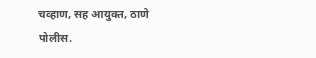चव्हाण, सह आयुक्त, ठाणे पोलीस.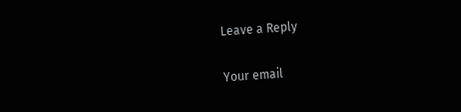Leave a Reply

Your email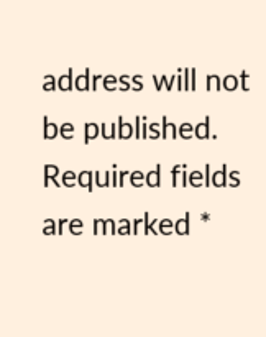address will not be published. Required fields are marked *